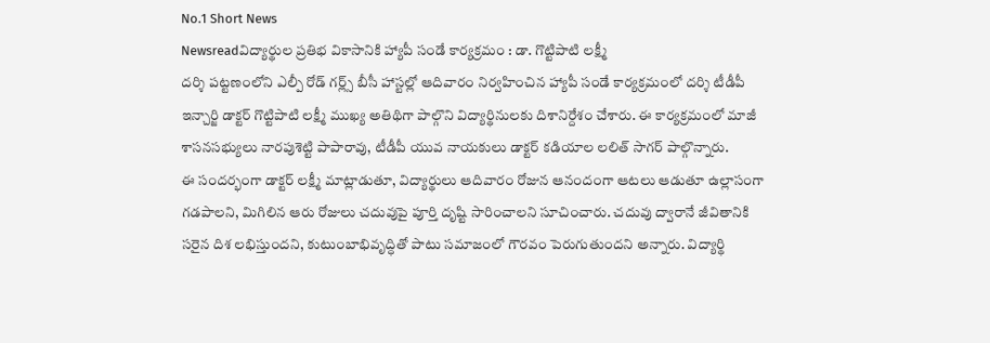No.1 Short News
Newsreadవిద్యార్థుల ప్రతిభ వికాసానికి హ్యాపీ సండే కార్యక్రమం : డా. గొట్టిపాటి లక్ష్మీ
దర్శి పట్టణంలోని ఎల్పీ రోడ్ గర్ల్స్ బీసీ హాస్టల్లో ఆదివారం నిర్వహించిన హ్యాపీ సండే కార్యక్రమంలో దర్శి టీడీపీ ఇన్చార్జి డాక్టర్ గొట్టిపాటి లక్ష్మీ ముఖ్య అతిథిగా పాల్గొని విద్యార్థినులకు దిశానిర్దేశం చేశారు. ఈ కార్యక్రమంలో మాజీ శాసనసభ్యులు నారపుశెట్టి పాపారావు, టీడీపీ యువ నాయకులు డాక్టర్ కడియాల లలిత్ సాగర్ పాల్గొన్నారు.
ఈ సందర్భంగా డాక్టర్ లక్ష్మీ మాట్లాడుతూ, విద్యార్థులు ఆదివారం రోజున ఆనందంగా ఆటలు ఆడుతూ ఉల్లాసంగా గడపాలని, మిగిలిన ఆరు రోజులు చదువుపై పూర్తి దృష్టి సారించాలని సూచించారు. చదువు ద్వారానే జీవితానికి సరైన దిశ లభిస్తుందని, కుటుంబాభివృద్ధితో పాటు సమాజంలో గౌరవం పెరుగుతుందని అన్నారు. విద్యార్థి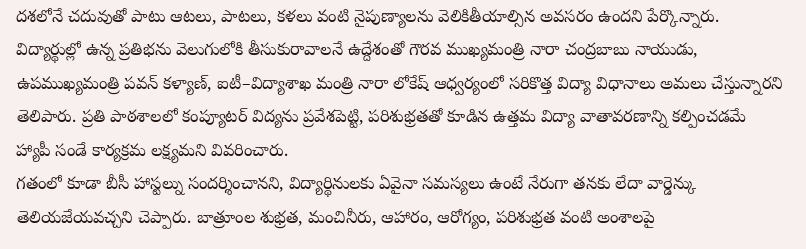దశలోనే చదువుతో పాటు ఆటలు, పాటలు, కళలు వంటి నైపుణ్యాలను వెలికితీయాల్సిన అవసరం ఉందని పేర్కొన్నారు.
విద్యార్థుల్లో ఉన్న ప్రతిభను వెలుగులోకి తీసుకురావాలనే ఉద్దేశంతో గౌరవ ముఖ్యమంత్రి నారా చంద్రబాబు నాయుడు, ఉపముఖ్యమంత్రి పవన్ కళ్యాణ్, ఐటీ–విద్యాశాఖ మంత్రి నారా లోకేష్ ఆధ్వర్యంలో సరికొత్త విద్యా విధానాలు అమలు చేస్తున్నారని తెలిపారు. ప్రతి పాఠశాలలో కంప్యూటర్ విద్యను ప్రవేశపెట్టి, పరిశుభ్రతతో కూడిన ఉత్తమ విద్యా వాతావరణాన్ని కల్పించడమే హ్యాపీ సండే కార్యక్రమ లక్ష్యమని వివరించారు.
గతంలో కూడా బీసీ హాస్టల్ను సందర్శించానని, విద్యార్థినులకు ఏవైనా సమస్యలు ఉంటే నేరుగా తనకు లేదా వార్డెన్కు తెలియజేయవచ్చని చెప్పారు. బాత్రూంల శుభ్రత, మంచినీరు, ఆహారం, ఆరోగ్యం, పరిశుభ్రత వంటి అంశాలపై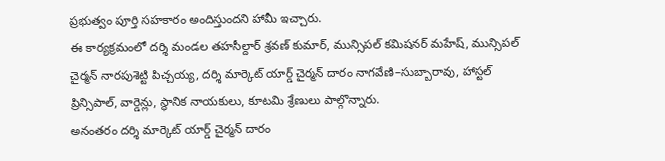ప్రభుత్వం పూర్తి సహకారం అందిస్తుందని హామీ ఇచ్చారు.
ఈ కార్యక్రమంలో దర్శి మండల తహసీల్దార్ శ్రవణ్ కుమార్, మున్సిపల్ కమిషనర్ మహేష్, మున్సిపల్ చైర్మన్ నారపుశెట్టి పిచ్చయ్య, దర్శి మార్కెట్ యార్డ్ చైర్మన్ దారం నాగవేణి–సుబ్బారావు, హాస్టల్ ప్రిన్సిపాల్, వార్డెన్లు, స్థానిక నాయకులు, కూటమి శ్రేణులు పాల్గొన్నారు.
అనంతరం దర్శి మార్కెట్ యార్డ్ చైర్మన్ దారం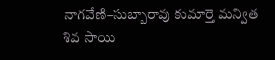నాగవేణి–సుబ్బారావు కుమార్తె మన్విత శివ సాయి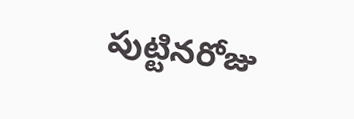పుట్టినరోజు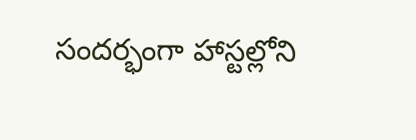సందర్భంగా హాస్టల్లోని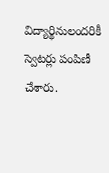విద్యార్థినులందరికీ స్వెటర్లు పంపిణీ చేశారు.